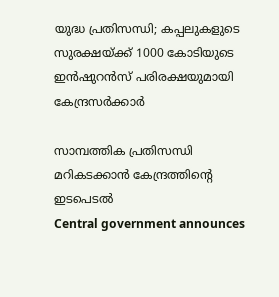യുദ്ധ പ്രതിസന്ധി; കപ്പലുകളുടെ സുരക്ഷയ്ക്ക് 1000 കോടിയുടെ ഇൻഷുറൻസ് പരിരക്ഷയുമായി കേന്ദ്രസർക്കാർ

സാമ്പത്തിക പ്രതിസന്ധി മറികടക്കാൻ കേന്ദ്രത്തിന്‍റെ ഇടപെടൽ
Central government announces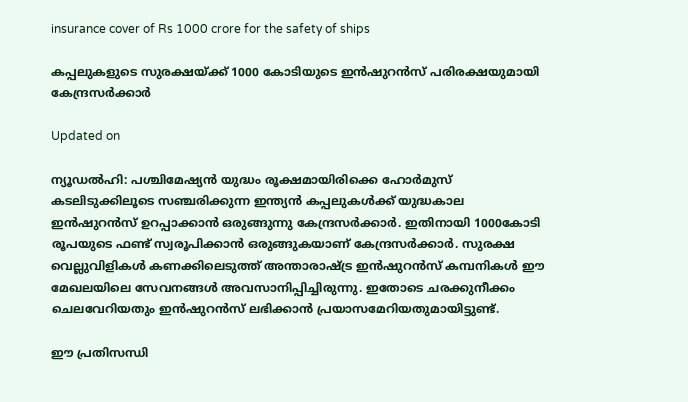insurance cover of Rs 1000 crore for the safety of ships

കപ്പലുകളുടെ സുരക്ഷയ്ക്ക് 1000 കോടിയുടെ ഇൻഷുറൻസ് പരിരക്ഷയുമായി കേന്ദ്രസർക്കാർ

Updated on

ന്യൂഡൽഹി: പശ്ചിമേഷ്യൻ യുദ്ധം രൂക്ഷമായിരിക്കെ ഹോർമുസ് കടലിടുക്കിലൂടെ സഞ്ചരിക്കുന്ന ഇന്ത്യൻ കപ്പലുകൾക്ക് യുദ്ധകാല ഇൻഷുറൻസ് ഉറപ്പാക്കാൻ ഒരുങ്ങുന്നു കേന്ദ്രസർക്കാർ. ഇതിനായി 1000കോടി രൂപയുടെ ഫണ്ട് സ്വരൂപിക്കാൻ ഒരുങ്ങുകയാണ് കേന്ദ്രസർക്കാർ. സുരക്ഷ വെല്ലുവിളികൾ കണക്കിലെടുത്ത് അന്താരാഷ്ട്ര ഇൻഷുറൻസ് കമ്പനികൾ ഈ മേഖലയിലെ സേവനങ്ങൾ അവസാനിപ്പിച്ചിരുന്നു. ഇതോടെ ചരക്കുനീക്കം ചെലവേറിയതും ഇൻഷുറൻസ് ലഭിക്കാൻ പ്രയാസമേറിയതുമായിട്ടുണ്ട്.

ഈ പ്രതിസന്ധി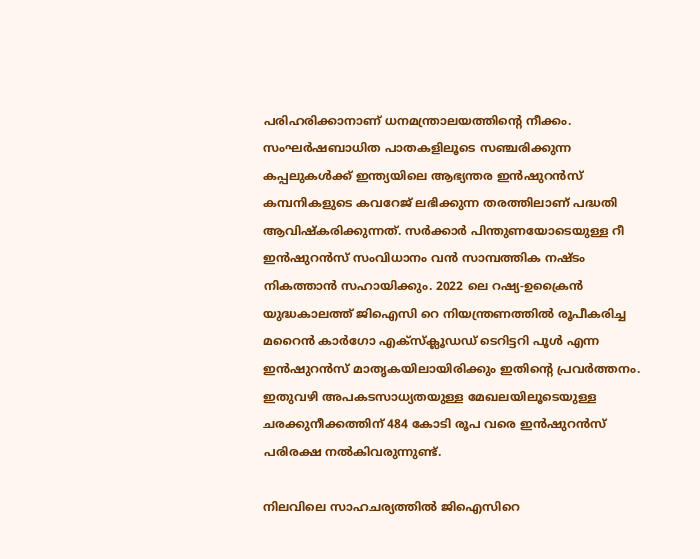പരിഹരിക്കാനാണ് ധനമന്ത്രാലയത്തിന്‍റെ നീക്കം. സംഘർഷബാധിത പാതകളിലൂടെ സഞ്ചരിക്കുന്ന കപ്പലുകൾക്ക് ഇന്ത്യയിലെ ആഭ്യന്തര ഇൻഷുറൻസ് കമ്പനികളുടെ കവറേജ് ലഭിക്കുന്ന തരത്തിലാണ് പദ്ധതി ആവിഷ്കരിക്കുന്നത്. സർക്കാർ പിന്തുണയോടെയുള്ള റീ ഇൻഷുറൻസ് സംവിധാനം വൻ സാമ്പത്തിക നഷ്ടം നികത്താൻ സഹായിക്കും. 2022 ലെ റഷ്യ-ഉക്രൈൻ യുദ്ധകാലത്ത് ജിഐസി റെ നിയന്ത്രണത്തിൽ രൂപീകരിച്ച മറൈൻ കാർഗോ എക്സ്ക്ലൂഡഡ് ടെറിട്ടറി പൂൾ എന്ന ഇൻഷുറൻസ് മാതൃകയിലായിരിക്കും ഇതിന്‍റെ പ്രവർത്തനം. ഇതുവഴി അപകടസാധ്യതയുള്ള മേഖലയിലൂടെയുള്ള ചരക്കുനീക്കത്തിന് 484 കോടി രൂപ വരെ ഇൻഷുറൻസ് പരിരക്ഷ നൽകിവരുന്നുണ്ട്.

നിലവിലെ സാഹചര്യത്തിൽ ജിഐസിറെ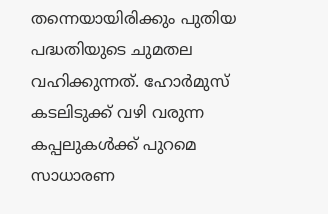തന്നെയായിരിക്കും പുതിയ പദ്ധതിയുടെ ചുമതല വഹിക്കുന്നത്. ഹോർമുസ് കടലിടുക്ക് വഴി വരുന്ന കപ്പലുകൾക്ക് പുറമെ സാധാരണ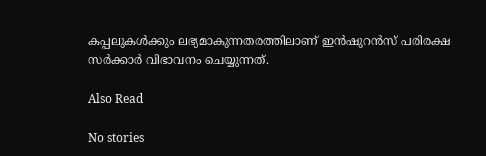കപ്പലുകൾക്കും ലഭ്യമാകുന്നതരത്തിലാണ് ഇൻഷുറൻസ് പരിരക്ഷ സർക്കാർ വിഭാവനം ചെയ്യുന്നത്.

Also Read

No stories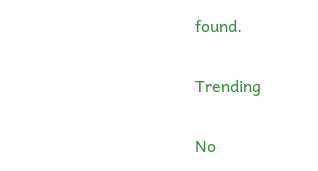found.

Trending

No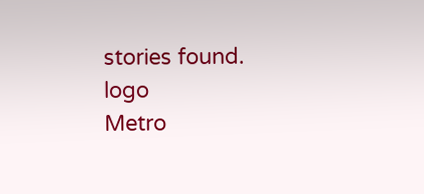stories found.
logo
Metro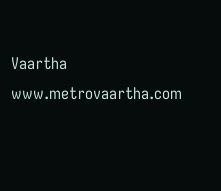Vaartha
www.metrovaartha.com